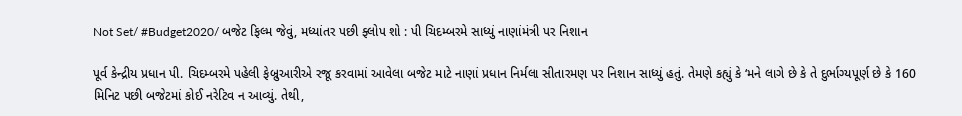Not Set/ #Budget2020/ બજેટ ફિલ્મ જેવું, મધ્યાંતર પછી ફ્લોપ શો : પી ચિદમ્બરમે સાધ્યું નાણાંમંત્રી પર નિશાન

પૂર્વ કેન્દ્રીય પ્રધાન પી. ચિદમ્બરમે પહેલી ફેબ્રુઆરીએ રજૂ કરવામાં આવેલા બજેટ માટે નાણાં પ્રધાન નિર્મલા સીતારમણ પર નિશાન સાધ્યું હતું. તેમણે કહ્યું કે ‘મને લાગે છે કે તે દુર્ભાગ્યપૂર્ણ છે કે 160 મિનિટ પછી બજેટમાં કોઈ નરેટિવ ન આવ્યું. તેથી,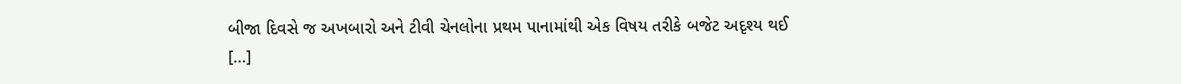બીજા દિવસે જ અખબારો અને ટીવી ચેનલોના પ્રથમ પાનામાંથી એક વિષય તરીકે બજેટ અદૃશ્ય થઈ […]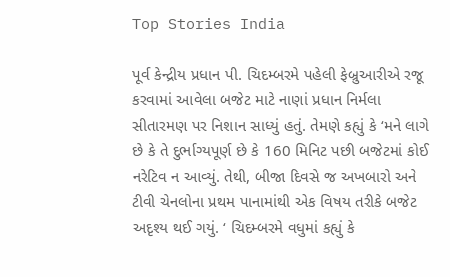Top Stories India

પૂર્વ કેન્દ્રીય પ્રધાન પી. ચિદમ્બરમે પહેલી ફેબ્રુઆરીએ રજૂ કરવામાં આવેલા બજેટ માટે નાણાં પ્રધાન નિર્મલા સીતારમણ પર નિશાન સાધ્યું હતું. તેમણે કહ્યું કે ‘મને લાગે છે કે તે દુર્ભાગ્યપૂર્ણ છે કે 160 મિનિટ પછી બજેટમાં કોઈ નરેટિવ ન આવ્યું. તેથી, બીજા દિવસે જ અખબારો અને ટીવી ચેનલોના પ્રથમ પાનામાંથી એક વિષય તરીકે બજેટ અદૃશ્ય થઈ ગયું. ‘ ચિદમ્બરમે વધુમાં કહ્યું કે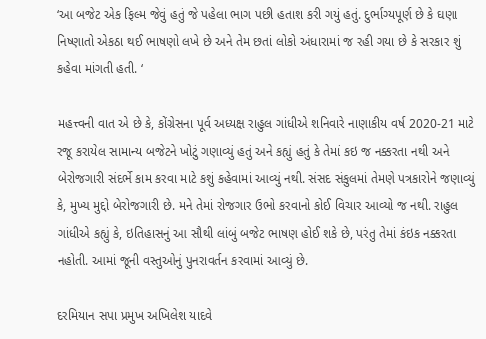‘આ બજેટ એક ફિલ્મ જેવું હતું જે પહેલા ભાગ પછી હતાશ કરી ગયું હતું. દુર્ભાગ્યપૂર્ણ છે કે ઘણા નિષ્ણાતો એકઠા થઈ ભાષણો લખે છે અને તેમ છતાં લોકો અંધારામાં જ રહી ગયા છે કે સરકાર શું કહેવા માંગતી હતી. ‘

મહત્ત્વની વાત એ છે કે, કોંગ્રેસના પૂર્વ અધ્યક્ષ રાહુલ ગાંધીએ શનિવારે નાણાકીય વર્ષ 2020-21 માટે રજૂ કરાયેલ સામાન્ય બજેટને ખોટું ગણાવ્યું હતું અને કહ્યું હતું કે તેમાં કઇ જ નક્કરતા નથી અને બેરોજગારી સંદર્ભે કામ કરવા માટે કશું કહેવામાં આવ્યું નથી. સંસદ સંકુલમાં તેમણે પત્રકારોને જણાવ્યું કે, મુખ્ય મુદ્દો બેરોજગારી છે. મને તેમાં રોજગાર ઉભો કરવાનો કોઈ વિચાર આવ્યો જ નથી. રાહુલ ગાંધીએ કહ્યું કે, ઇતિહાસનું આ સૌથી લાંબું બજેટ ભાષણ હોઈ શકે છે, પરંતુ તેમાં કંઇક નક્કરતા નહોતી. આમાં જૂની વસ્તુઓનું પુનરાવર્તન કરવામાં આવ્યું છે.

દરમિયાન સપા પ્રમુખ અખિલેશ યાદવે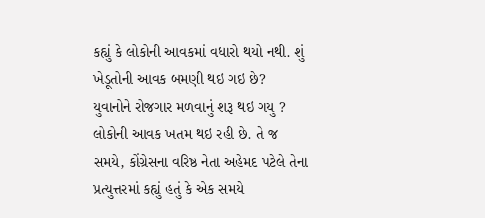કહ્યું કે લોકોની આવકમાં વધારો થયો નથી. શું ખેડૂતોની આવક બમણી થઇ ગઇ છે?  યુવાનોને રોજગાર મળવાનું શરૂ થઇ ગયુ ? લોકોની આવક ખતમ થઇ રહી છે. તે જ સમયે, કોંગ્રેસના વરિષ્ઠ નેતા અહેમદ પટેલે તેના પ્રત્યુત્તરમાં કહ્યું હતું કે એક સમયે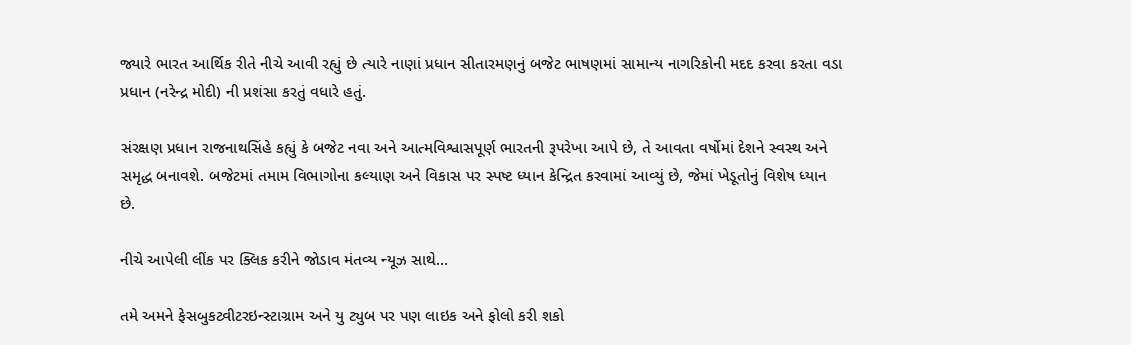જ્યારે ભારત આર્થિક રીતે નીચે આવી રહ્યું છે ત્યારે નાણાં પ્રધાન સીતારમણનું બજેટ ભાષણમાં સામાન્ય નાગરિકોની મદદ કરવા કરતા વડા પ્રધાન (નરેન્દ્ર મોદી) ની પ્રશંસા કરતું વધારે હતું.

સંરક્ષણ પ્રધાન રાજનાથસિંહે કહ્યું કે બજેટ નવા અને આત્મવિશ્વાસપૂર્ણ ભારતની રૂપરેખા આપે છે, તે આવતા વર્ષોમાં દેશને સ્વસ્થ અને સમૃદ્ધ બનાવશે. બજેટમાં તમામ વિભાગોના કલ્યાણ અને વિકાસ પર સ્પષ્ટ ધ્યાન કેન્દ્રિત કરવામાં આવ્યું છે, જેમાં ખેડૂતોનું વિશેષ ધ્યાન છે.

નીચે આપેલી લીંક પર ક્લિક કરીને જોડાવ મંતવ્ય ન્યૂઝ સાથે…

તમે અમને ફેસબુકટ્વીટરઇન્સ્ટાગ્રામ અને યુ ટ્યુબ પર પણ લાઇક અને ફોલો કરી શકો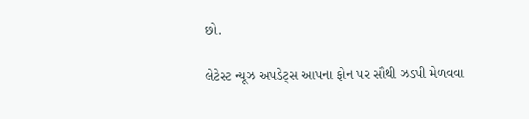છો.

લેટેસ્ટ ન્યૂઝ અપડેટ્સ આપના ફોન પર સૌથી ઝડપી મેળવવા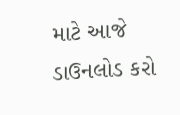માટે આજે ડાઉનલોડ કરો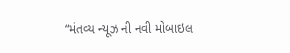“મંતવ્ય ન્યૂઝ ની નવી મોબાઇલ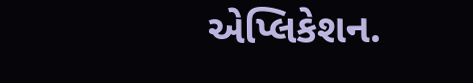એપ્લિકેશન.